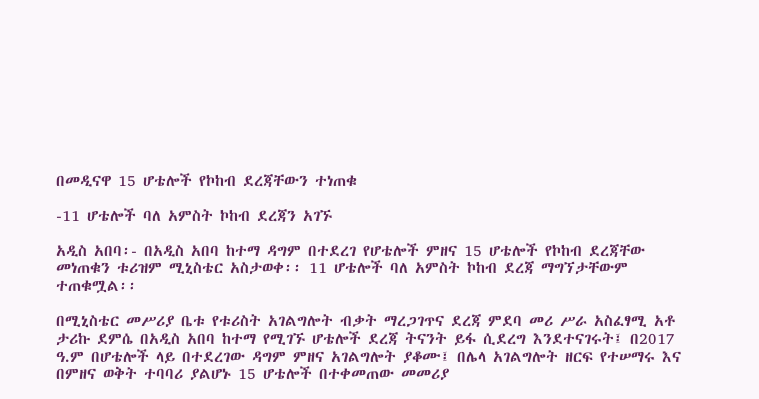በመዲናዋ 15 ሆቴሎች የኮከብ ደረጃቸውን ተነጠቁ

-11 ሆቴሎች ባለ አምስት ኮከብ ደረጃን አገኙ

አዲስ አበባ፡- በአዲስ አበባ ከተማ ዳግም በተደረገ የሆቴሎች ምዘና 15 ሆቴሎች የኮከብ ደረጃቸው መነጠቁን ቱሪዝም ሚኒስቴር አስታወቀ፡፡ 11 ሆቴሎች ባለ አምስት ኮከብ ደረጃ ማግኘታቸውም ተጠቁሟል፡፡

በሚኒስቴር መሥሪያ ቤቱ የቱሪስት አገልግሎት ብቃት ማረጋገጥና ደረጃ ምደባ መሪ ሥራ አስፈፃሚ አቶ ታሪኩ ደምሴ በአዲስ አበባ ከተማ የሚገኙ ሆቴሎች ደረጃ ትናንት ይፋ ሲደረግ እንደተናገሩት፤ በ2017 ዓ.ም በሆቴሎች ላይ በተደረገው ዳግም ምዘና አገልግሎት ያቆሙ፤ በሌላ አገልግሎት ዘርፍ የተሠማሩ እና በምዘና ወቅት ተባባሪ ያልሆኑ 15 ሆቴሎች በተቀመጠው መመሪያ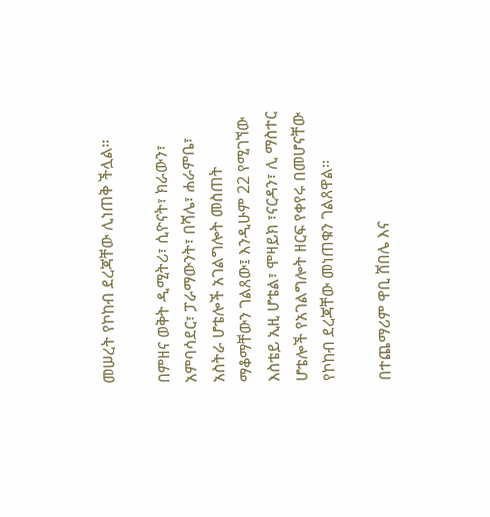መሠረት የኮከብ ደረጃቸው ሊነጠቅ ችሏል፡፡

በምዘና ወቅት ዲሚትሪ፣ ሲዮናት፣ ክራውን፣ አምባሳደር፣ ፓራማውንት፣ በሻሌ፣ ሐራምቤ፣ አስትራ ሆቴሎች አገልግሎት መስጠት ማቆማቸውን ገልጸው፤ እንዲሁም 22 የሚገኘው እስቴይ ኢዚ ሆቴል፣ ሞዛይክ ፣ናርዳን፣ ሊ ማስተር ሆቴሎች የአገልግሎት ዘርፍ የቀየሩ በመሆናቸው የኮከብ ደረጃቸው መነጠቁን ገልጸዋል፡፡

በተጨማሪም ዋቢ ሸበሌ እና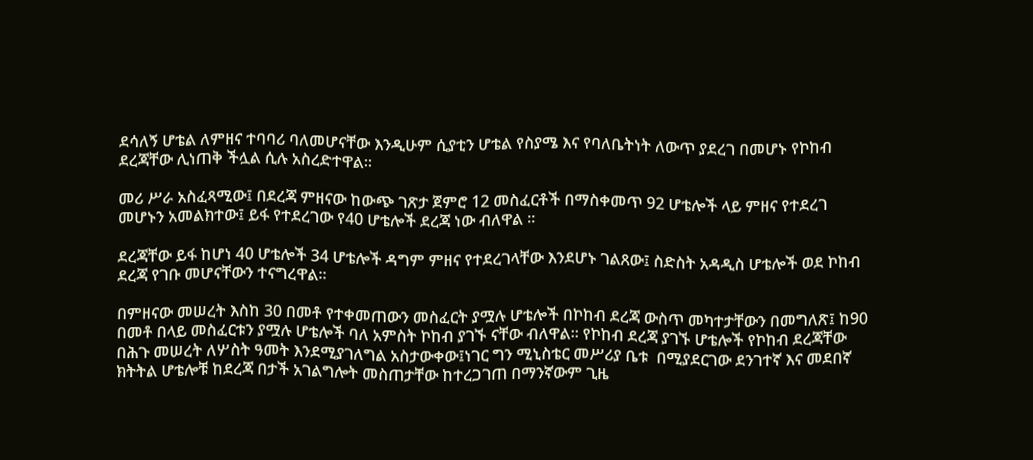ደሳለኝ ሆቴል ለምዘና ተባባሪ ባለመሆናቸው እንዲሁም ሲያቲን ሆቴል የስያሜ እና የባለቤትነት ለውጥ ያደረገ በመሆኑ የኮከብ ደረጃቸው ሊነጠቅ ችሏል ሲሉ አስረድተዋል፡፡

መሪ ሥራ አስፈጻሚው፤ በደረጃ ምዘናው ከውጭ ገጽታ ጀምሮ 12 መስፈርቶች በማስቀመጥ 92 ሆቴሎች ላይ ምዘና የተደረገ መሆኑን አመልክተው፤ ይፋ የተደረገው የ40 ሆቴሎች ደረጃ ነው ብለዋል ፡፡

ደረጃቸው ይፋ ከሆነ 40 ሆቴሎች 34 ሆቴሎች ዳግም ምዘና የተደረገላቸው እንደሆኑ ገልጸው፤ ስድስት አዳዲስ ሆቴሎች ወደ ኮከብ ደረጃ የገቡ መሆናቸውን ተናግረዋል፡፡

በምዘናው መሠረት እስከ 30 በመቶ የተቀመጠውን መስፈርት ያሟሉ ሆቴሎች በኮከብ ደረጃ ውስጥ መካተታቸውን በመግለጽ፤ ከ90 በመቶ በላይ መስፈርቱን ያሟሉ ሆቴሎች ባለ አምስት ኮከብ ያገኙ ናቸው ብለዋል፡፡ የኮከብ ደረጃ ያገኙ ሆቴሎች የኮከብ ደረጃቸው በሕጉ መሠረት ለሦስት ዓመት እንደሚያገለግል አስታውቀው፤ነገር ግን ሚኒስቴር መሥሪያ ቤቱ  በሚያደርገው ደንገተኛ እና መደበኛ ክትትል ሆቴሎቹ ከደረጃ በታች አገልግሎት መስጠታቸው ከተረጋገጠ በማንኛውም ጊዜ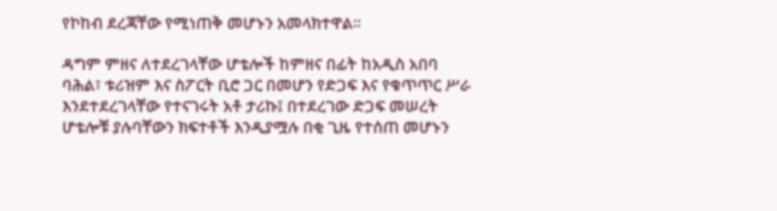የኮከብ ደረጃቸው የሚነጠቅ መሆኑን አመላክተዋል፡፡

ዳግም ምዘና ለተደረገላቸው ሆቴሎች ከምዘና በፊት ከአዲስ አበባ ባሕል፣ ቱሪዝም እና ስፖርት ቢሮ ጋር በመሆን የድጋፍ እና የቁጥጥር ሥራ እንደተደረገላቸው የተናገሩት አቶ ታሪኩ፤ በተደረገው ድጋፍ መሠረት ሆቴሎቹ ያሉባቸውን ክፍተቶች እንዲያሟሉ በቂ ጊዜ የተሰጠ መሆኑን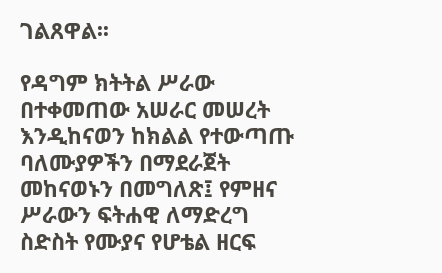ገልጸዋል፡፡

የዳግም ክትትል ሥራው በተቀመጠው አሠራር መሠረት እንዲከናወን ከክልል የተውጣጡ ባለሙያዎችን በማደራጀት መከናወኑን በመግለጽ፤ የምዘና ሥራውን ፍትሐዊ ለማድረግ ስድስት የሙያና የሆቴል ዘርፍ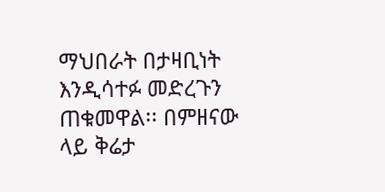ማህበራት በታዛቢነት እንዲሳተፉ መድረጉን ጠቁመዋል፡፡ በምዘናው ላይ ቅሬታ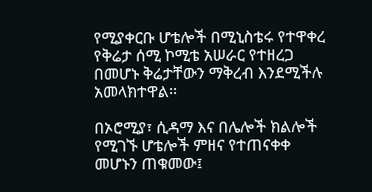የሚያቀርቡ ሆቴሎች በሚኒስቴሩ የተዋቀረ የቅሬታ ሰሚ ኮሚቴ አሠራር የተዘረጋ በመሆኑ ቅሬታቸውን ማቅረብ እንደሚችሉ አመላክተዋል፡፡

በኦሮሚያ፣ ሲዳማ እና በሌሎች ክልሎች የሚገኙ ሆቴሎች ምዘና የተጠናቀቀ መሆኑን ጠቁመው፤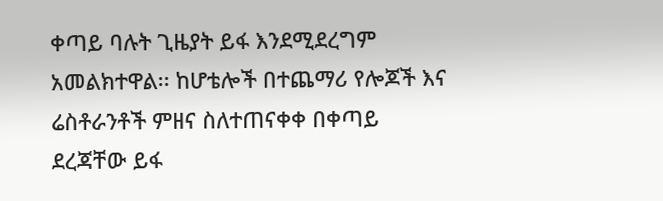ቀጣይ ባሉት ጊዜያት ይፋ እንደሚደረግም አመልክተዋል፡፡ ከሆቴሎች በተጨማሪ የሎጆች እና ሬስቶራንቶች ምዘና ስለተጠናቀቀ በቀጣይ ደረጃቸው ይፋ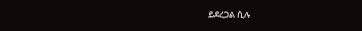ይደረጋል ሲሉ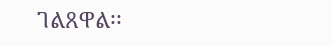ገልጸዋል፡፡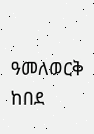ዓመለወርቅ ከበደ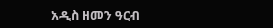አዲስ ዘመን ዓርብ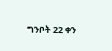ግንቦት 22 ቀን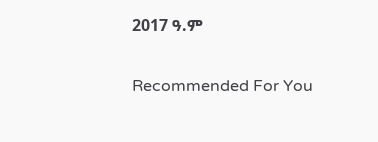2017 ዓ.ም

Recommended For You